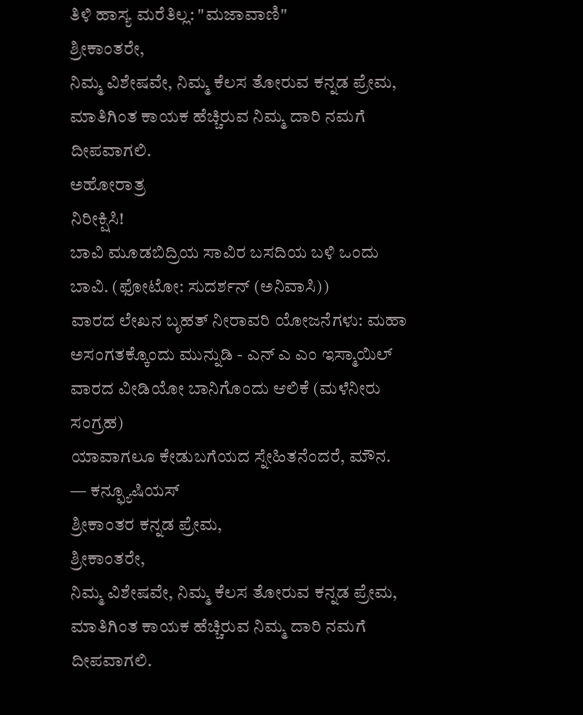ತಿಳಿ ಹಾಸ್ಯ ಮರೆತಿಲ್ಲ: "ಮಜಾವಾಣಿ"
ಶ್ರೀಕಾಂತರೇ,
ನಿಮ್ಮ ವಿಶೇಷವೇ, ನಿಮ್ಮ ಕೆಲಸ ತೋರುವ ಕನ್ನಡ ಪ್ರೇಮ, ಮಾತಿಗಿಂತ ಕಾಯಕ ಹೆಚ್ಚಿರುವ ನಿಮ್ಮ ದಾರಿ ನಮಗೆ ದೀಪವಾಗಲಿ.
ಅಹೋರಾತ್ರ
ನಿರೀಕ್ಷಿಸಿ!
ಬಾವಿ ಮೂಡಬಿದ್ರಿಯ ಸಾವಿರ ಬಸದಿಯ ಬಳಿ ಒಂದು ಬಾವಿ. (ಫೋಟೋ: ಸುದರ್ಶನ್ (ಅನಿವಾಸಿ))
ವಾರದ ಲೇಖನ ಬೃಹತ್ ನೀರಾವರಿ ಯೋಜನೆಗಳು: ಮಹಾ ಅಸಂಗತಕ್ಕೊಂದು ಮುನ್ನುಡಿ - ಎನ್ ಎ ಎಂ ಇಸ್ಮಾಯಿಲ್
ವಾರದ ವೀಡಿಯೋ ಬಾನಿಗೊಂದು ಆಲಿಕೆ (ಮಳೆನೀರು ಸಂಗ್ರಹ)
ಯಾವಾಗಲೂ ಕೇಡುಬಗೆಯದ ಸ್ನೇಹಿತನೆಂದರೆ, ಮೌನ.
— ಕನ್ಫ್ಯೂಷಿಯಸ್
ಶ್ರೀಕಾಂತರ ಕನ್ನಡ ಪ್ರೇಮ,
ಶ್ರೀಕಾಂತರೇ,
ನಿಮ್ಮ ವಿಶೇಷವೇ, ನಿಮ್ಮ ಕೆಲಸ ತೋರುವ ಕನ್ನಡ ಪ್ರೇಮ, ಮಾತಿಗಿಂತ ಕಾಯಕ ಹೆಚ್ಚಿರುವ ನಿಮ್ಮ ದಾರಿ ನಮಗೆ ದೀಪವಾಗಲಿ.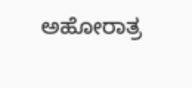ಅಹೋರಾತ್ರ